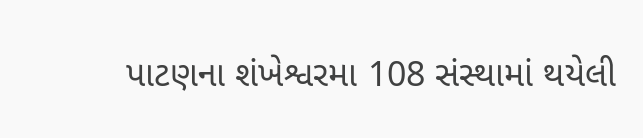પાટણના શંખેશ્વરમા 108 સંસ્થામાં થયેલી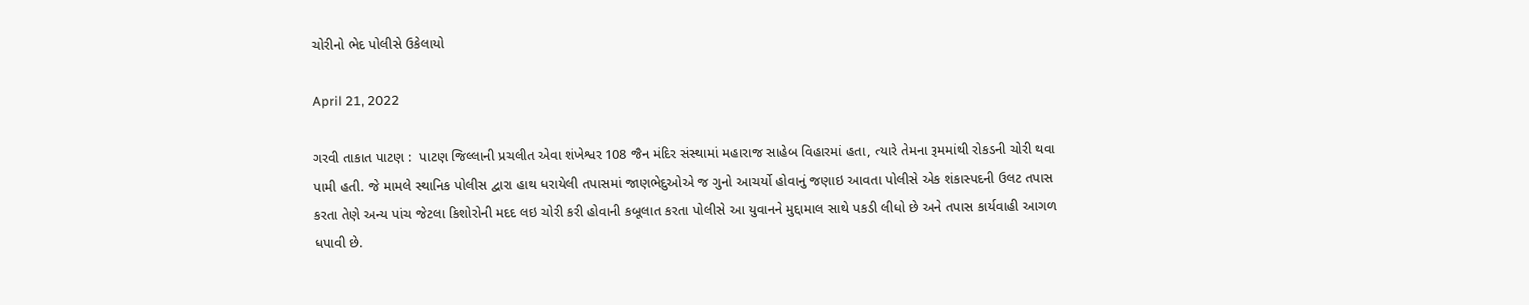ચોરીનો ભેદ પોલીસે ઉકેલાયો

April 21, 2022

ગરવી તાકાત પાટણ :  પાટણ જિલ્લાની પ્રચલીત એવા શંખેશ્વર 108 જૈન મંદિર સંસ્થામાં મહારાજ સાહેબ વિહારમાં હતા, ત્યારે તેમના રૂમમાંથી રોકડની ચોરી થવા પામી હતી. જે મામલે સ્થાનિક પોલીસ દ્વારા હાથ ધરાયેલી તપાસમાં જાણભેદુઓએ જ ગુનો આચર્યો હોવાનું જણાઇ આવતા પોલીસે એક શંકાસ્પદની ઉલટ તપાસ કરતા તેણે અન્ય પાંચ જેટલા કિશોરોની મદદ લઇ ચોરી કરી હોવાની કબૂલાત કરતા પોલીસે આ યુવાનને મુદ્દામાલ સાથે પકડી લીધો છે અને તપાસ કાર્યવાહી આગળ ધપાવી છે.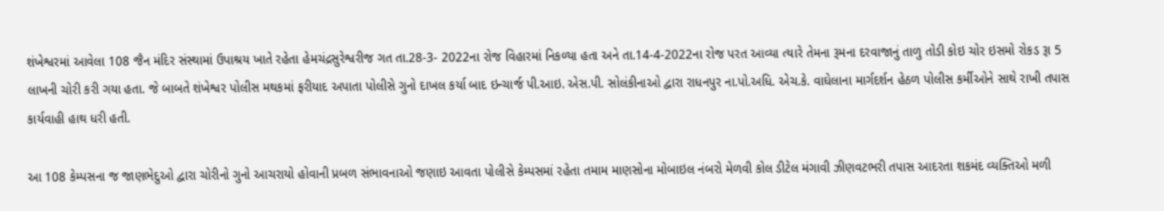શંખેશ્વરમાં આવેલા 108 જૈન મંદિર સંસ્થામાં ઉપાશ્રય ખાતે રહેતા હેમચંદ્રસુરેશ્વરીજ ગત તા.28-3- 2022ના રોજ વિહારમાં નિકળ્યા હતા અને તા.14-4-2022ના રોજ પરત આવ્યા ત્યારે તેમના રૂમના દરવાજાનું તાળુ તોડી કોઇ ચોર ઇસમો રોકડ રૂા 5 લાખની ચોરી કરી ગયા હતા. જે બાબતે શંખેશ્વર પોલીસ મથકમાં ફરીયાદ અપાતા પોલીસે ગુનો દાખલ કર્યા બાદ ઇન્ચાર્જ પી.આઇ. એસ.પી. સોલંકીનાઓ દ્વારા રાધનપુર ના.પો.અધિ. એચ.કે. વાઘેલાના માર્ગદર્શન હેઠળ પોલીસ કર્મીઓને સાથે રાખી તપાસ કાર્યવાહી હાથ ધરી હતી.

આ 108 કેમ્પસના જ જાણભેદુઓ દ્વારા ચોરીનો ગુનો આચરાયો હોવાની પ્રબળ સંભાવનાઓ જણાઇ આવતા પોલીસે કેમ્પસમાં રહેતા તમામ માણસોના મોબાઇલ નંબરો મેળવી કોલ ડીટેલ મંગાવી ઝીણવટભરી તપાસ આદરતા શકમંદ વ્યક્તિઓ મળી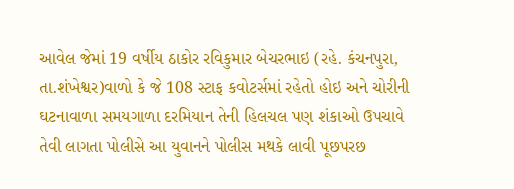આવેલ જેમાં 19 વર્ષીય ઠાકોર રવિકુમાર બેચરભાઇ (રહે. કંચનપુરા, તા.શંખેશ્વર)વાળો કે જે 108 સ્ટાફ કવોટર્સમાં રહેતો હોઇ અને ચોરીની ઘટનાવાળા સમયગાળા દરમિયાન તેની હિલચલ પણ શંકાઓ ઉપચાવે તેવી લાગતા પોલીસે આ યુવાનને પોલીસ મથકે લાવી પૂછપરછ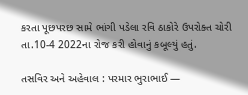કરતા પૂછપરછ સામે ભાંગી પડેલા રવિ ઠાકોરે ઉપરોક્ત ચોરી તા.10-4 2022ના રોજ કરી હોવાનું કબૂલ્યું હતું.

તસવિર અને અહેવાલ : પરમાર ભુરાભાઈ —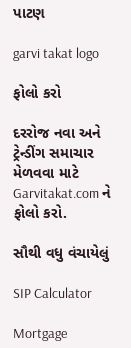પાટણ

garvi takat logo

ફોલો કરો

દરરોજ નવા અને ટ્રેન્ડીંગ સમાચાર મેળવવા માટે Garvitakat.com ને ફોલો કરો.

સૌથી વધુ વંચાયેલું

SIP Calculator

Mortgage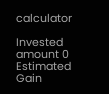calculator

Invested amount 0
Estimated Gain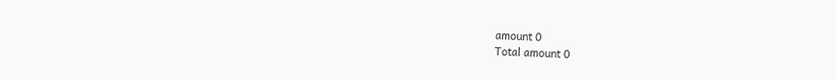amount 0
Total amount 0